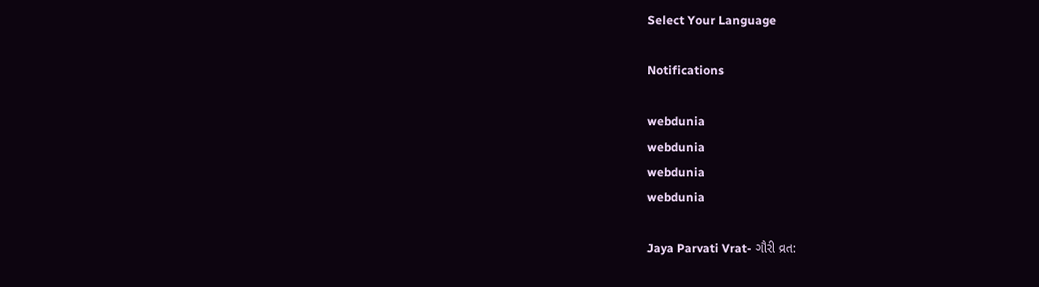Select Your Language

Notifications

webdunia
webdunia
webdunia
webdunia

Jaya Parvati Vrat- ગૌરી વ્રત: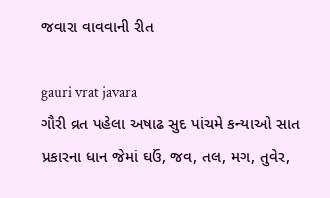જવારા વાવવાની રીત

gauri vrat javara
ગૌરી વ્રત પહેલા અષાઢ સુદ પાંચમે કન્યાઓ સાત પ્રકારના ધાન જેમાં ઘઉં, જવ, તલ, મગ, તુવેર,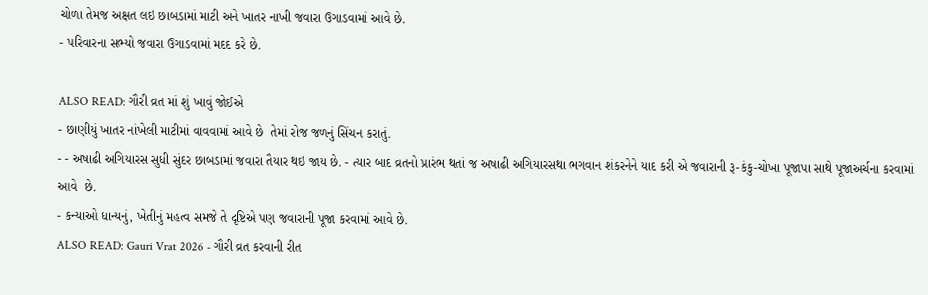ચોળા તેમજ અક્ષત લઇ છાબડામાં માટી અને ખાતર નાખી જવારા ઉગાડવામાં આવે છે.
- પરિવારના સભ્યો જવારા ઉગાડવામાં મદદ કરે છે.

ALSO READ: ગૌરી વ્રત માં શું ખાવું જોઈએ
- છાણીયું ખાતર નાંખેલી માટીમાં વાવવામાં આવે છે  તેમાં રોજ જળનું સિંચન કરાતું.
- - અષાઢી અગિયારસ સુધી સુંદર છાબડામાં જવારા તૈયાર થઇ જાય છે. - ત્યાર બાદ વ્રતનો પ્રારંભ થતાં જ અષાઢી અગિયારસથા ભગવાન શંકરનેને યાદ કરી એ જવારાની રૂ-કંકુ-ચોખા પૂજાપા સાથે પૂજાઅર્ચના કરવામાં આવે  છે.
- કન્યાઓ ધાન્યનું, ખેતીનું મહત્વ સમજે તે દૃષ્ટિએ પણ જવારાની પૂજા કરવામાં આવે છે.
ALSO READ: Gauri Vrat 2026 - ગૌરી વ્રત કરવાની રીત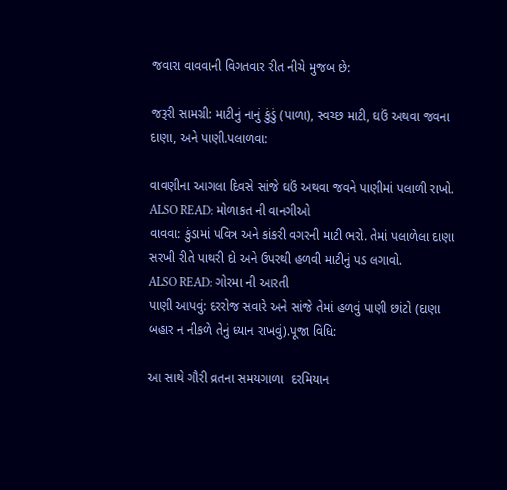જવારા વાવવાની વિગતવાર રીત નીચે મુજબ છે:

જરૂરી સામગ્રી: માટીનું નાનું કુંડું (પાળા), સ્વચ્છ માટી, ઘઉં અથવા જવના દાણા, અને પાણી.પલાળવા:

વાવણીના આગલા દિવસે સાંજે ઘઉં અથવા જવને પાણીમાં પલાળી રાખો.
ALSO READ: મોળાકત ની વાનગીઓ
વાવવા: કુંડામાં પવિત્ર અને કાંકરી વગરની માટી ભરો. તેમાં પલાળેલા દાણા સરખી રીતે પાથરી દો અને ઉપરથી હળવી માટીનું પડ લગાવો.
ALSO READ: ગોરમા ની આરતી
પાણી આપવું: દરરોજ સવારે અને સાંજે તેમાં હળવું પાણી છાંટો (દાણા બહાર ન નીકળે તેનું ધ્યાન રાખવું).પૂજા વિધિ:

આ સાથે ગૌરી વ્રતના સમયગાળા  દરમિયાન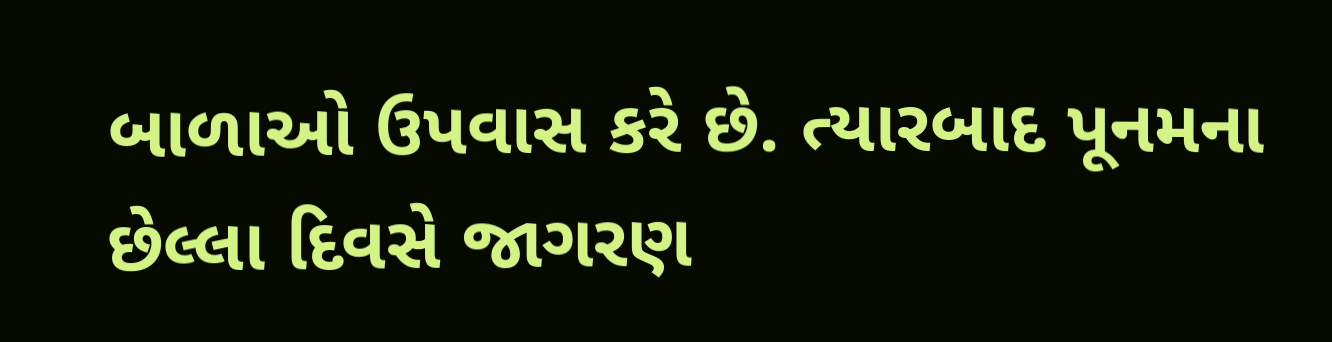બાળાઓ ઉપવાસ કરે છે. ત્યારબાદ પૂનમના છેલ્લા દિવસે જાગરણ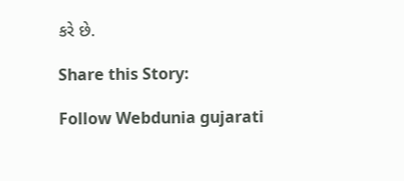કરે છે.

Share this Story:

Follow Webdunia gujarati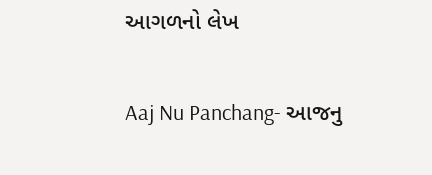આગળનો લેખ

Aaj Nu Panchang- આજનુ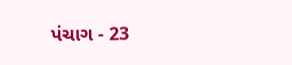પંચાગ - 23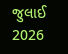જુલાઈ 2026